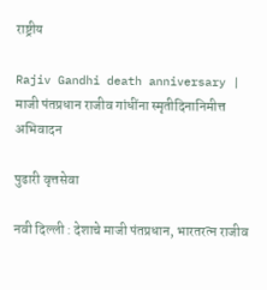राष्ट्रीय

Rajiv Gandhi death anniversary | माजी पंतप्रधान राजीव गांधींना स्मृतीदिनानिमीत्त अभिवादन

पुढारी वृत्तसेवा

नवी दिल्ली : देशाचे माजी पंतप्रधान, भारतरत्न राजीव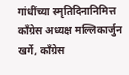गांधींच्या स्मृतिदिनानिमित्त काँग्रेस अध्यक्ष मल्लिकार्जुन खर्गे, काँग्रेस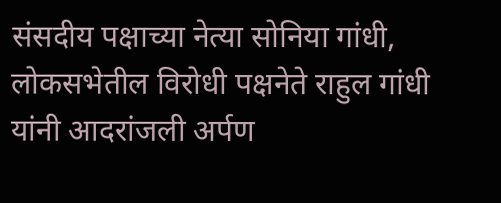संसदीय पक्षाच्या नेत्या सोनिया गांधी, लोकसभेतील विरोधी पक्षनेते राहुल गांधी यांनी आदरांजली अर्पण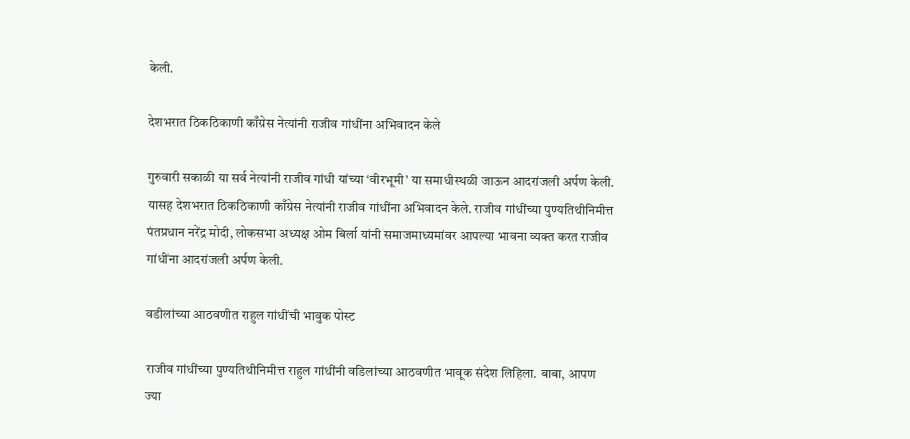केली.

देशभरात ठिकठिकाणी काँग्रेस नेत्यांनी राजीव गांधींना अभिवादन केले

गुरुवारी सकाळी या सर्व नेत्यांनी राजीव गांधी यांच्या ‘वीरभूमी’ या समाधीस्थळी जाऊन आदरांजली अर्पण केली. यासह देशभरात ठिकठिकाणी काँग्रेस नेत्यांनी राजीव गांधींना अभिवादन केले. राजीव गांधींच्या पुण्यतिथीनिमीत्त पंतप्रधान नरेंद्र मोदी, लोकसभा अध्यक्ष ओम बिर्ला यांनी समाजमाध्यमांवर आपल्या भावना व्यक्त करत राजीव गांधींना आदरांजली अर्पण केली.

वडीलांच्या आठवणीत राहुल गांधींची भावुक पोस्ट

राजीव गांधींच्या पुण्यतिथीनिमीत्त राहुल गांधींनी वडिलांच्या आठवणीत भावूक संदेश लिहिला. बाबा, आपण ज्या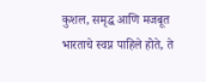कुशल, समृद्ध आणि मजबूत भारताचे स्वप्न पाहिले होते, ते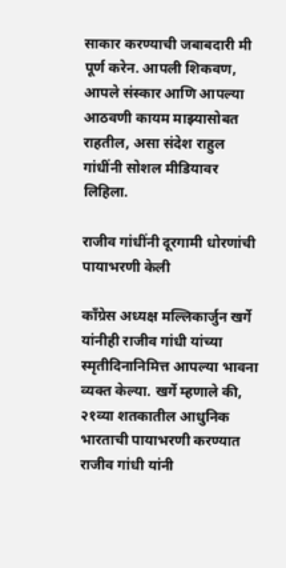साकार करण्याची जबाबदारी मी पूर्ण करेन. आपली शिकवण, आपले संस्कार आणि आपल्या आठवणी कायम माझ्यासोबत राहतील, असा संदेश राहुल गांधींनी सोशल मीडियावर लिहिला.

राजीव गांधींनी दूरगामी धोरणांची पायाभरणी केली

काँग्रेस अध्यक्ष मल्लिकार्जुन खर्गे यांनीही राजीव गांधी यांच्या स्मृतीदिनानिमित्त आपल्या भावना व्यक्त केल्या. खर्गे म्हणाले की, २१व्या शतकातील आधुनिक भारताची पायाभरणी करण्यात राजीव गांधी यांनी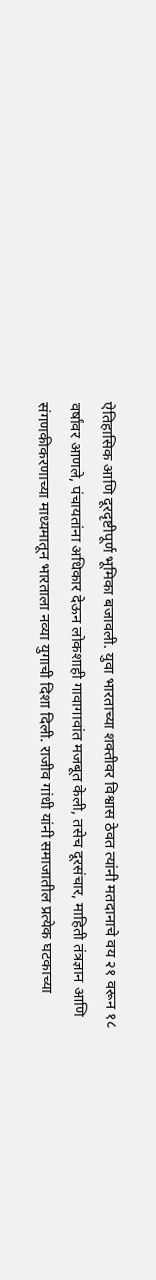ऐतिहासिक आणि दूरदृष्टीपूर्ण भूमिका बजावली. युवा भारताच्या शक्तीवर विश्वास ठेवत त्यांनी मतदानाचे वय २१ वरून १८ वर्षांवर आणले, पंचायतांना अधिकार देऊन लोकशाही गावागावांत मजबूत केली, तसेच दूरसंचार, माहिती तंत्रज्ञान आणि संगणकीकरणाच्या माध्यमातून भारताला नव्या युगाची दिशा दिली. राजीव गांधी यांनी समाजातील प्रत्येक घटकाच्या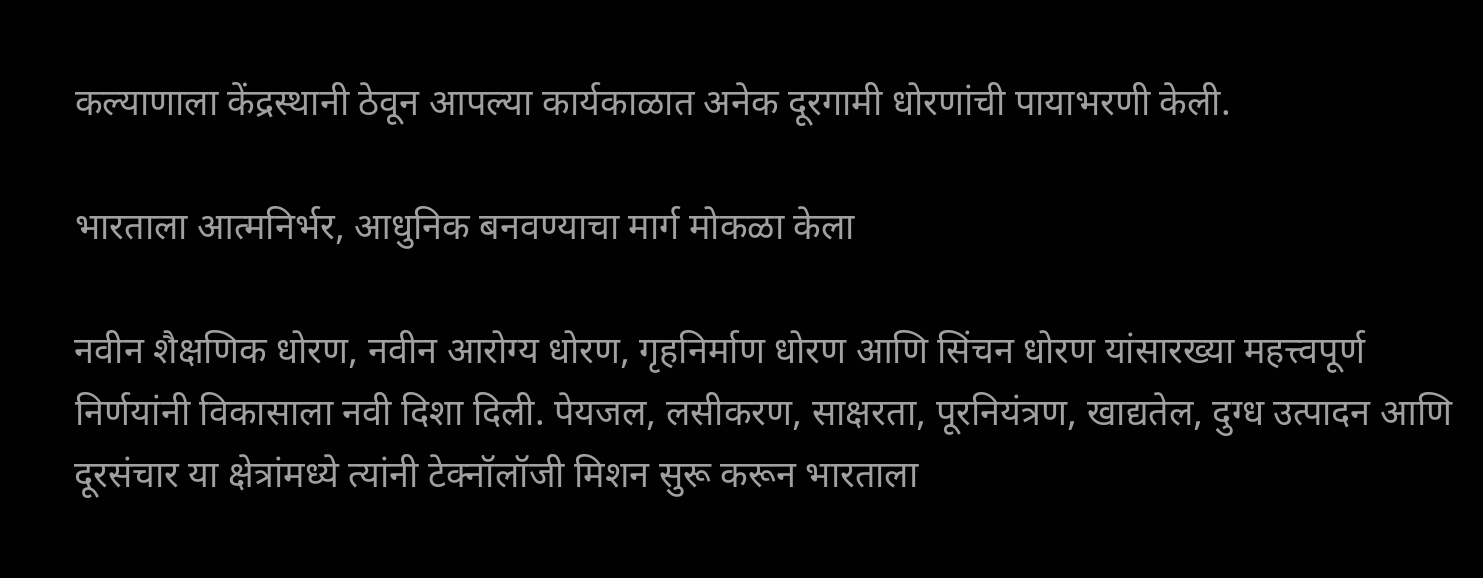कल्याणाला केंद्रस्थानी ठेवून आपल्या कार्यकाळात अनेक दूरगामी धोरणांची पायाभरणी केली.

भारताला आत्मनिर्भर, आधुनिक बनवण्याचा मार्ग मोकळा केला

नवीन शैक्षणिक धोरण, नवीन आरोग्य धोरण, गृहनिर्माण धोरण आणि सिंचन धोरण यांसारख्या महत्त्वपूर्ण निर्णयांनी विकासाला नवी दिशा दिली. पेयजल, लसीकरण, साक्षरता, पूरनियंत्रण, खाद्यतेल, दुग्ध उत्पादन आणि दूरसंचार या क्षेत्रांमध्ये त्यांनी टेक्नॉलॉजी मिशन सुरू करून भारताला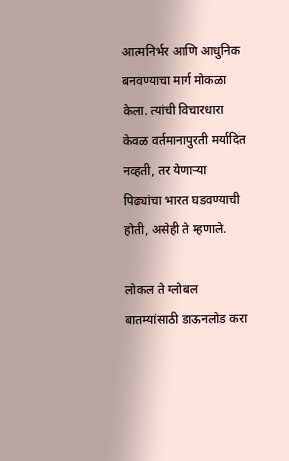आत्मनिर्भर आणि आधुनिक बनवण्याचा मार्ग मोकळा केला. त्यांची विचारधारा केवळ वर्तमानापुरती मर्यादित नव्हती, तर येणाऱ्या पिढ्यांचा भारत घडवण्याची होती, असेही ते म्हणाले.

लोकल ते ग्लोबल बातम्यांसाठी डाऊनलोड करा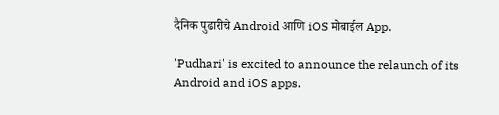दैनिक पुढारीचे Android आणि iOS मोबाईल App.

'Pudhari' is excited to announce the relaunch of its Android and iOS apps.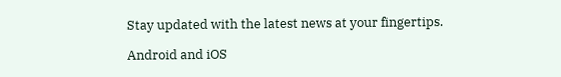Stay updated with the latest news at your fingertips.

Android and iOS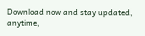Download now and stay updated, anytime,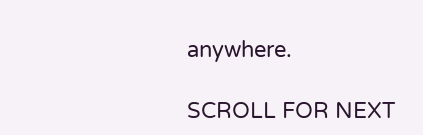anywhere.

SCROLL FOR NEXT